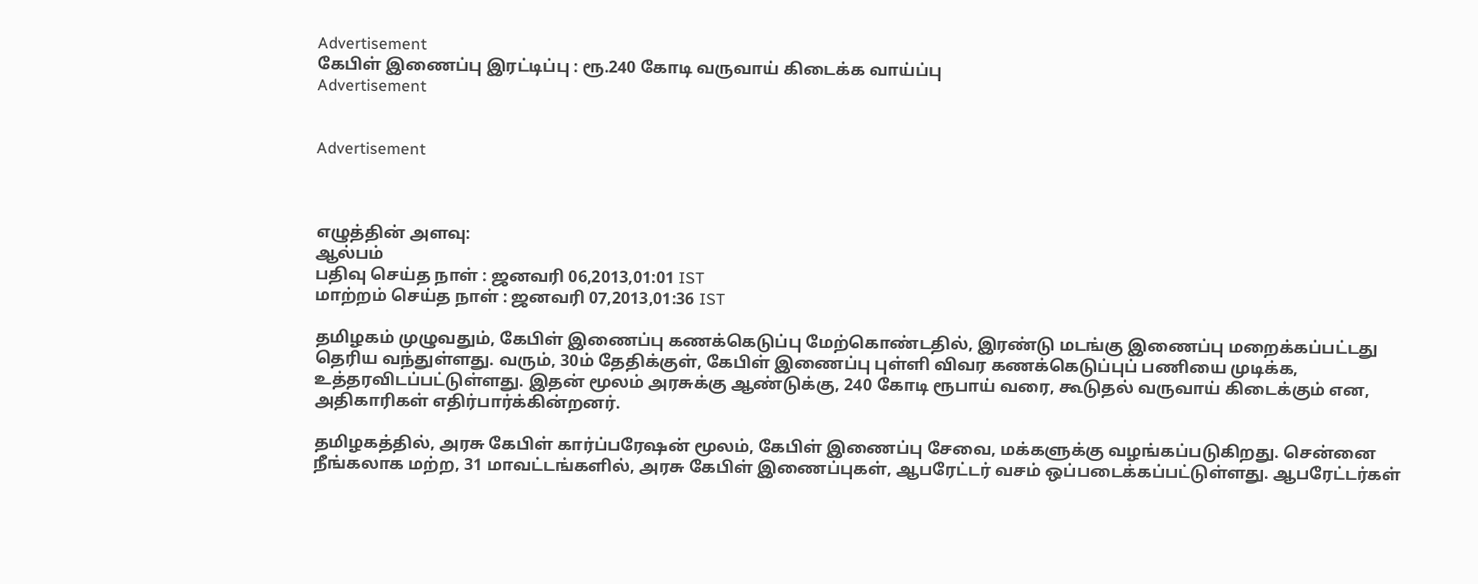Advertisement
கேபிள் இணைப்பு இரட்டிப்பு : ரூ.240 கோடி வருவாய் கிடைக்க வாய்ப்பு
Advertisement


Advertisement



எழுத்தின் அளவு:
ஆல்பம்
பதிவு செய்த நாள் : ஜனவரி 06,2013,01:01 IST
மாற்றம் செய்த நாள் : ஜனவரி 07,2013,01:36 IST

தமிழகம் முழுவதும், கேபிள் இணைப்பு கணக்கெடுப்பு மேற்கொண்டதில், இரண்டு மடங்கு இணைப்பு மறைக்கப்பட்டது தெரிய வந்துள்ளது. வரும், 30ம் தேதிக்குள், கேபிள் இணைப்பு புள்ளி விவர கணக்கெடுப்புப் பணியை முடிக்க, உத்தரவிடப்பட்டுள்ளது. இதன் மூலம் அரசுக்கு ஆண்டுக்கு, 240 கோடி ரூபாய் வரை, கூடுதல் வருவாய் கிடைக்கும் என, அதிகாரிகள் எதிர்பார்க்கின்றனர்.

தமிழகத்தில், அரசு கேபிள் கார்ப்பரேஷன் மூலம், கேபிள் இணைப்பு சேவை, மக்களுக்கு வழங்கப்படுகிறது. சென்னை நீங்கலாக மற்ற, 31 மாவட்டங்களில், அரசு கேபிள் இணைப்புகள், ஆபரேட்டர் வசம் ஒப்படைக்கப்பட்டுள்ளது. ஆபரேட்டர்கள்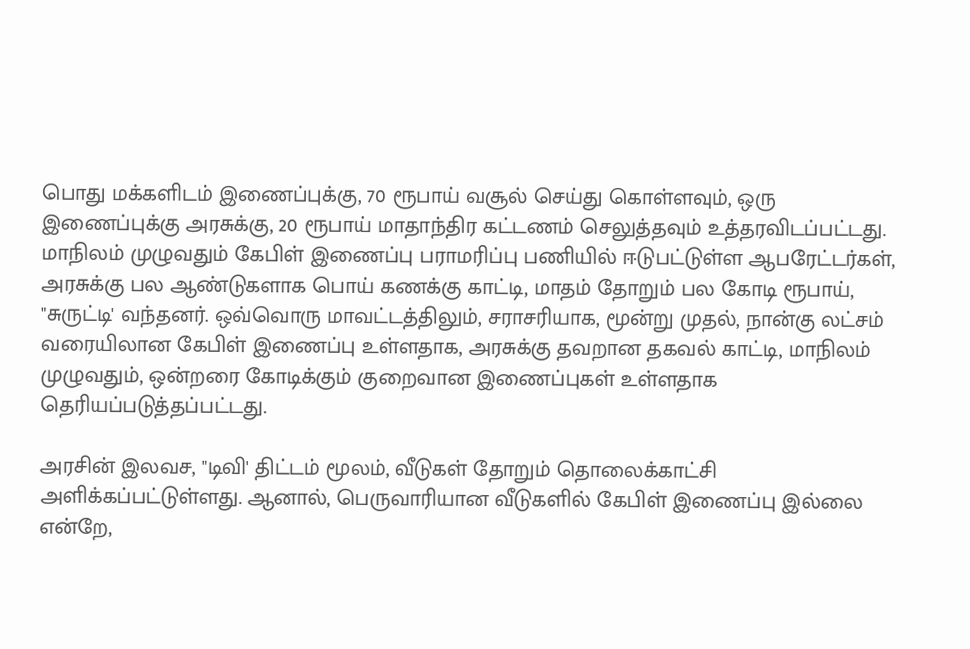பொது மக்களிடம் இணைப்புக்கு, 70 ரூபாய் வசூல் செய்து கொள்ளவும், ஒரு இணைப்புக்கு அரசுக்கு, 20 ரூபாய் மாதாந்திர கட்டணம் செலுத்தவும் உத்தரவிடப்பட்டது. மாநிலம் முழுவதும் கேபிள் இணைப்பு பராமரிப்பு பணியில் ஈடுபட்டுள்ள ஆபரேட்டர்கள், அரசுக்கு பல ஆண்டுகளாக பொய் கணக்கு காட்டி, மாதம் தோறும் பல கோடி ரூபாய், "சுருட்டி' வந்தனர். ஒவ்வொரு மாவட்டத்திலும், சராசரியாக, மூன்று முதல், நான்கு லட்சம் வரையிலான கேபிள் இணைப்பு உள்ளதாக, அரசுக்கு தவறான தகவல் காட்டி, மாநிலம் முழுவதும், ஒன்றரை கோடிக்கும் குறைவான இணைப்புகள் உள்ளதாக தெரியப்படுத்தப்பட்டது.

அரசின் இலவச, "டிவி' திட்டம் மூலம், வீடுகள் தோறும் தொலைக்காட்சி அளிக்கப்பட்டுள்ளது. ஆனால், பெருவாரியான வீடுகளில் கேபிள் இணைப்பு இல்லை என்றே,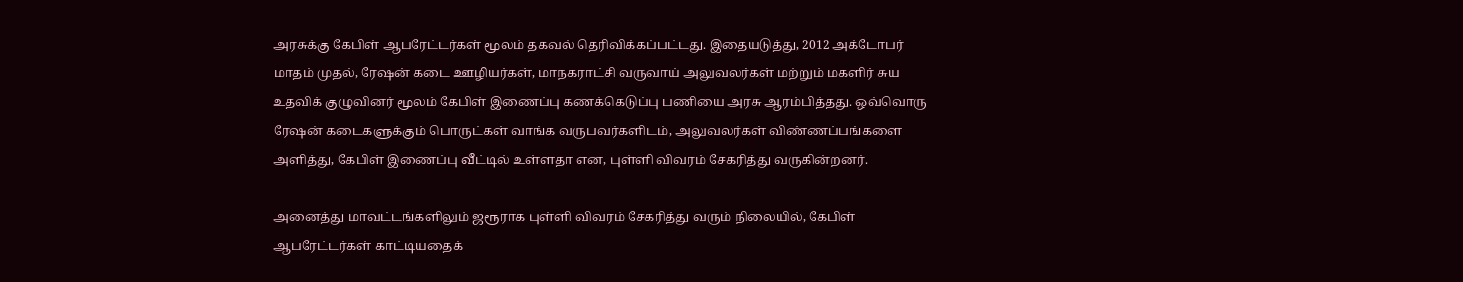அரசுக்கு கேபிள் ஆபரேட்டர்கள் மூலம் தகவல் தெரிவிக்கப்பட்டது. இதையடுத்து, 2012 அக்டோபர் மாதம் முதல், ரேஷன் கடை ஊழியர்கள், மாநகராட்சி வருவாய் அலுவலர்கள் மற்றும் மகளிர் சுய உதவிக் குழுவினர் மூலம் கேபிள் இணைப்பு கணக்கெடுப்பு பணியை அரசு ஆரம்பித்தது. ஒவ்வொரு ரேஷன் கடைகளுக்கும் பொருட்கள் வாங்க வருபவர்களிடம், அலுவலர்கள் விண்ணப்பங்களை அளித்து, கேபிள் இணைப்பு வீட்டில் உள்ளதா என, புள்ளி விவரம் சேகரித்து வருகின்றனர்.

அனைத்து மாவட்டங்களிலும் ஜரூராக புள்ளி விவரம் சேகரித்து வரும் நிலையில், கேபிள் ஆபரேட்டர்கள் காட்டியதைக்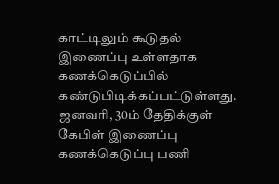காட்டிலும் கூடுதல் இணைப்பு உள்ளதாக கணக்கெடுப்பில் கண்டுபிடிக்கப்பட்டுள்ளது. ஜனவரி, 30ம் தேதிக்குள் கேபிள் இணைப்பு கணக்கெடுப்பு பணி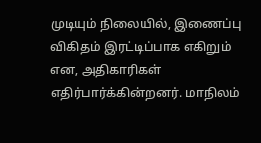முடியும் நிலையில், இணைப்பு விகிதம் இரட்டிப்பாக எகிறும் என, அதிகாரிகள் எதிர்பார்க்கின்றனர். மாநிலம்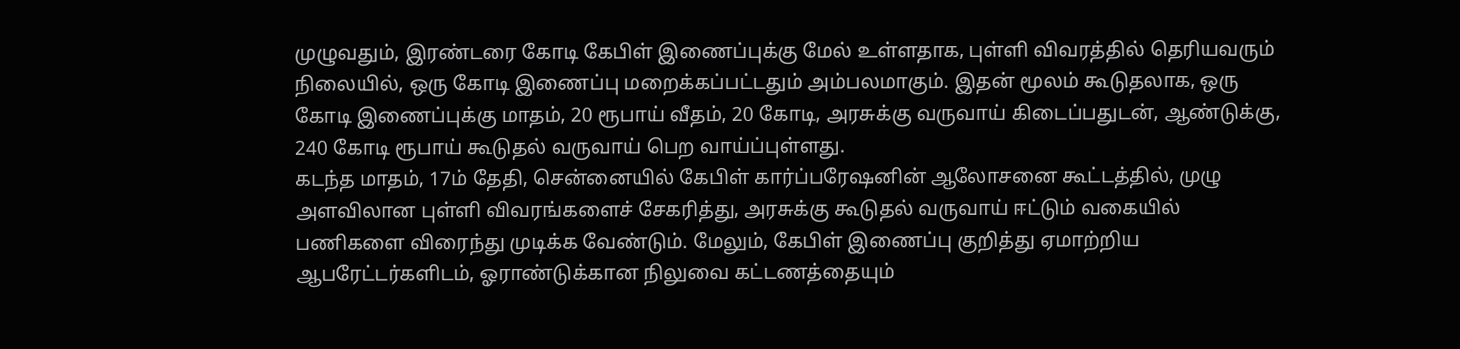முழுவதும், இரண்டரை கோடி கேபிள் இணைப்புக்கு மேல் உள்ளதாக, புள்ளி விவரத்தில் தெரியவரும் நிலையில், ஒரு கோடி இணைப்பு மறைக்கப்பட்டதும் அம்பலமாகும். இதன் மூலம் கூடுதலாக, ஒரு கோடி இணைப்புக்கு மாதம், 20 ரூபாய் வீதம், 20 கோடி, அரசுக்கு வருவாய் கிடைப்பதுடன், ஆண்டுக்கு, 240 கோடி ரூபாய் கூடுதல் வருவாய் பெற வாய்ப்புள்ளது.
கடந்த மாதம், 17ம் தேதி, சென்னையில் கேபிள் கார்ப்பரேஷனின் ஆலோசனை கூட்டத்தில், முழு அளவிலான புள்ளி விவரங்களைச் சேகரித்து, அரசுக்கு கூடுதல் வருவாய் ஈட்டும் வகையில் பணிகளை விரைந்து முடிக்க வேண்டும். மேலும், கேபிள் இணைப்பு குறித்து ஏமாற்றிய ஆபரேட்டர்களிடம், ஓராண்டுக்கான நிலுவை கட்டணத்தையும்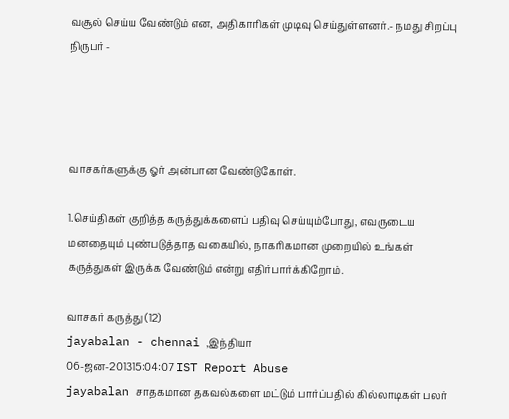வசூல் செய்ய வேண்டும் என, அதிகாரிகள் முடிவு செய்துள்ளனர்.- நமது சிறப்பு நிருபர் -




வாசகர்களுக்கு ஓர் அன்பான வேண்டுகோள்.

1.செய்திகள் குறித்த கருத்துக்களைப் பதிவு செய்யும்போது, எவருடைய மனதையும் புண்படுத்தாத வகையில், நாகரிகமான முறையில் உங்கள் கருத்துகள் இருக்க வேண்டும் என்று எதிர்பார்க்கிறோம்.

வாசகர் கருத்து (12)
jayabalan - chennai ,இந்தியா
06-ஜன-201315:04:07 IST Report Abuse
jayabalan சாதகமான தகவல்களை மட்டும் பார்ப்பதில் கில்லாடிகள் பலர்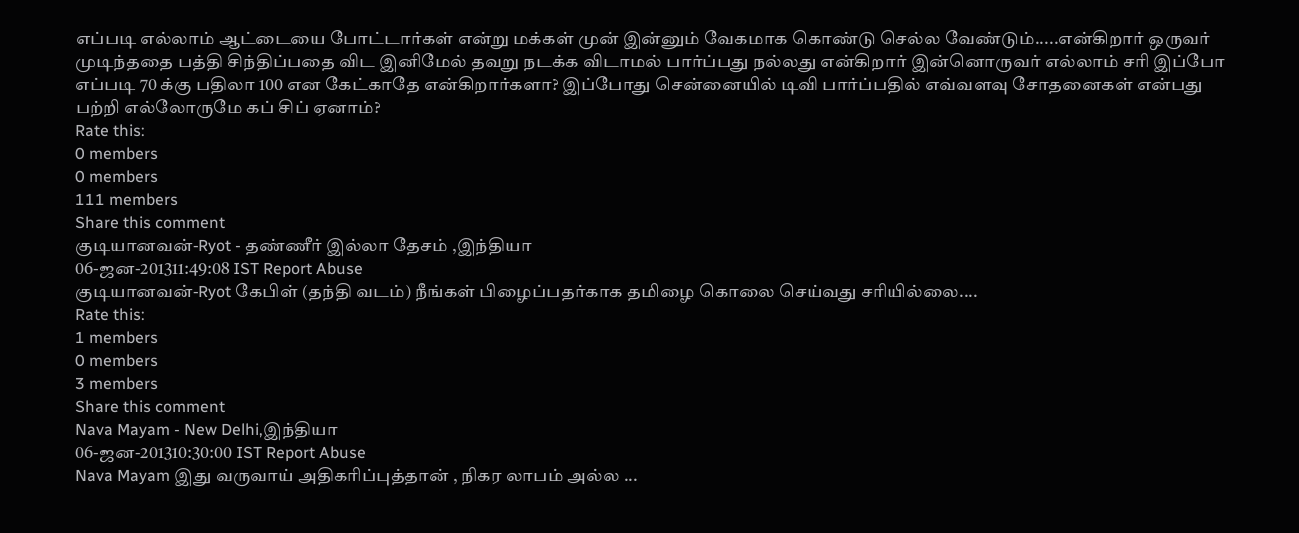எப்படி எல்லாம் ஆட்டையை போட்டார்கள் என்று மக்கள் முன் இன்னும் வேகமாக கொண்டு செல்ல வேண்டும்.....என்கிறார் ஒருவர் முடிந்ததை பத்தி சிந்திப்பதை விட இனிமேல் தவறு நடக்க விடாமல் பார்ப்பது நல்லது என்கிறார் இன்னொருவர் எல்லாம் சரி இப்போ எப்படி 70 க்கு பதிலா 100 என கேட்காதே என்கிறார்களா? இப்போது சென்னையில் டிவி பார்ப்பதில் எவ்வளவு சோதனைகள் என்பது பற்றி எல்லோருமே கப் சிப் ஏனாம்?
Rate this:
0 members
0 members
111 members
Share this comment
குடியானவன்-Ryot - தண்ணீர் இல்லா தேசம் ,இந்தியா
06-ஜன-201311:49:08 IST Report Abuse
குடியானவன்-Ryot கேபிள் (தந்தி வடம்) நீங்கள் பிழைப்பதர்காக தமிழை கொலை செய்வது சரியில்லை....
Rate this:
1 members
0 members
3 members
Share this comment
Nava Mayam - New Delhi,இந்தியா
06-ஜன-201310:30:00 IST Report Abuse
Nava Mayam இது வருவாய் அதிகரிப்புத்தான் , நிகர லாபம் அல்ல ...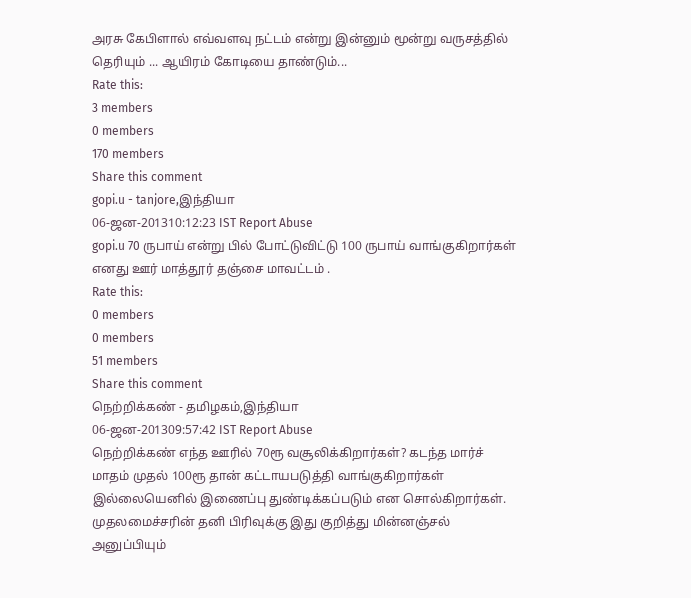அரசு கேபிளால் எவ்வளவு நட்டம் என்று இன்னும் மூன்று வருசத்தில் தெரியும் ... ஆயிரம் கோடியை தாண்டும்...
Rate this:
3 members
0 members
170 members
Share this comment
gopi.u - tanjore,இந்தியா
06-ஜன-201310:12:23 IST Report Abuse
gopi.u 70 ருபாய் என்று பில் போட்டுவிட்டு 100 ருபாய் வாங்குகிறார்கள் எனது ஊர் மாத்தூர் தஞ்சை மாவட்டம் .
Rate this:
0 members
0 members
51 members
Share this comment
நெற்றிக்கண் - தமிழகம்,இந்தியா
06-ஜன-201309:57:42 IST Report Abuse
நெற்றிக்கண் எந்த ஊரில் 70ரூ வசூலிக்கிறார்கள்? கடந்த மார்ச் மாதம் முதல் 100ரூ தான் கட்டாயபடுத்தி வாங்குகிறார்கள் இல்லையெனில் இணைப்பு துண்டிக்கப்படும் என சொல்கிறார்கள். முதலமைச்சரின் தனி பிரிவுக்கு இது குறித்து மின்னஞ்சல் அனுப்பியும்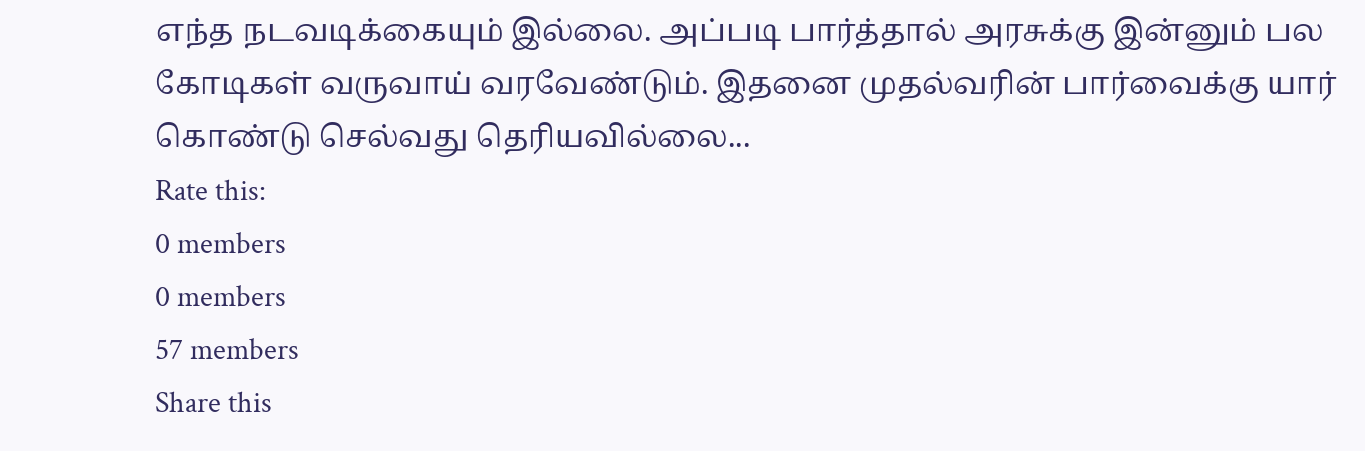எந்த நடவடிக்கையும் இல்லை. அப்படி பார்த்தால் அரசுக்கு இன்னும் பல கோடிகள் வருவாய் வரவேண்டும். இதனை முதல்வரின் பார்வைக்கு யார் கொண்டு செல்வது தெரியவில்லை...
Rate this:
0 members
0 members
57 members
Share this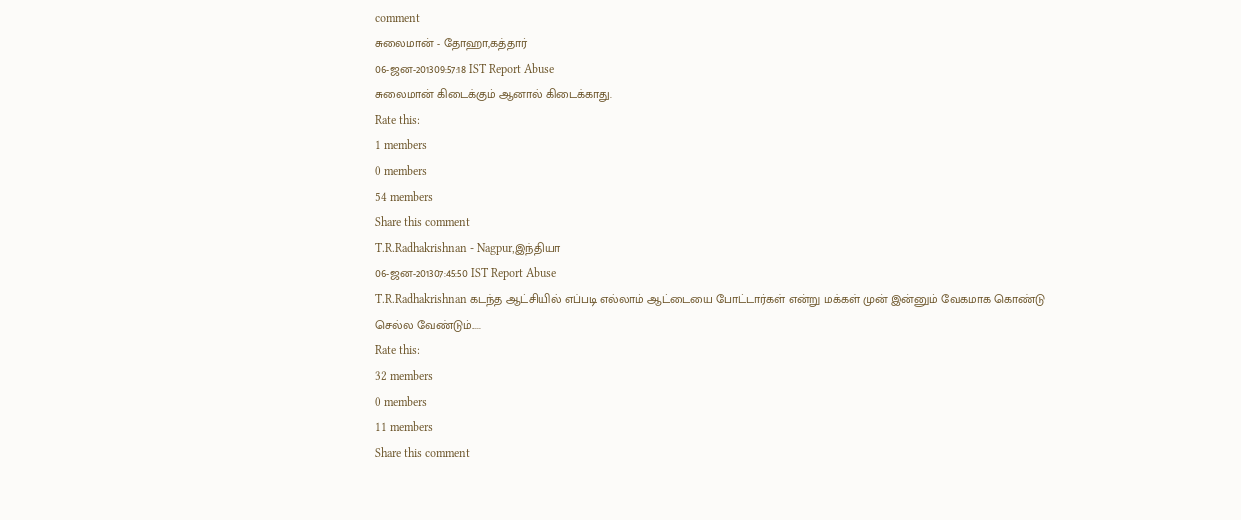comment
சுலைமான் - தோஹா,கத்தார்
06-ஜன-201309:57:18 IST Report Abuse
சுலைமான் கிடைக்கும் ஆனால் கிடைக்காது.
Rate this:
1 members
0 members
54 members
Share this comment
T.R.Radhakrishnan - Nagpur,இந்தியா
06-ஜன-201307:45:50 IST Report Abuse
T.R.Radhakrishnan கடந்த ஆட்சியில் எப்படி எல்லாம் ஆட்டையை போட்டார்கள் என்று மக்கள் முன் இன்னும் வேகமாக கொண்டு செல்ல வேண்டும்.....
Rate this:
32 members
0 members
11 members
Share this comment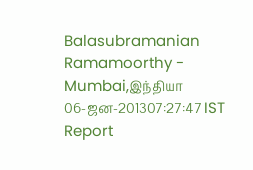Balasubramanian Ramamoorthy - Mumbai,இந்தியா
06-ஜன-201307:27:47 IST Report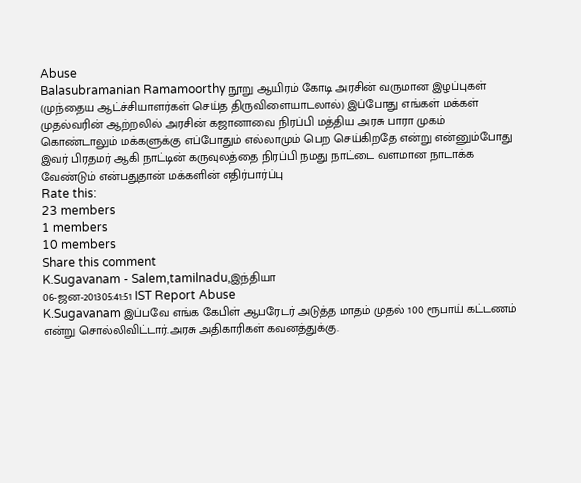Abuse
Balasubramanian Ramamoorthy நூறு ஆயிரம் கோடி அரசின் வருமான இழப்புகள் (முந்தைய ஆட்ச்சியாளர்கள் செய்த திருவிளையாடலால்) இப்போது எங்கள் மக்கள் முதல்வரின் ஆற்றலில் அரசின் கஜானாவை நிரப்பி மத்திய அரசு பாரா முகம் கொண்டாலும் மக்களுக்கு எப்போதும் எல்லாமும் பெற செய்கிறதே என்று என்னும்போது இவர் பிரதமர் ஆகி நாட்டின் கருவுலத்தை நிரப்பி நமது நாட்டை வளமான நாடாக்க வேண்டும் என்பதுதான் மக்களின் எதிர்பார்ப்பு
Rate this:
23 members
1 members
10 members
Share this comment
K.Sugavanam - Salem,tamilnadu,இந்தியா
06-ஜன-201305:41:51 IST Report Abuse
K.Sugavanam இப்பவே எங்க கேபிள் ஆபரேடர் அடுத்த மாதம் முதல் 100 ரூபாய் கட்டணம் என்று சொல்லிவிட்டார்.அரசு அதிகாரிகள் கவனத்துக்கு.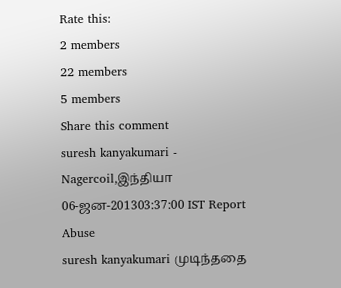Rate this:
2 members
22 members
5 members
Share this comment
suresh kanyakumari - Nagercoil,இந்தியா
06-ஜன-201303:37:00 IST Report Abuse
suresh kanyakumari முடிந்ததை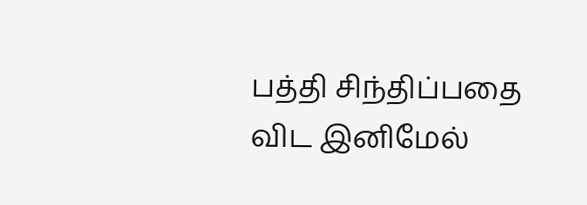பத்தி சிந்திப்பதை விட இனிமேல்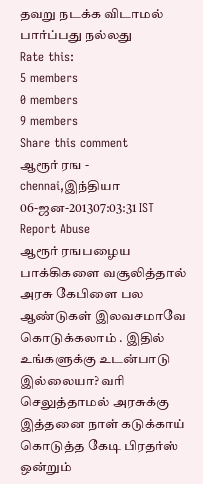தவறு நடக்க விடாமல் பார்ப்பது நல்லது
Rate this:
5 members
0 members
9 members
Share this comment
ஆரூர் ரங - chennai,இந்தியா
06-ஜன-201307:03:31 IST Report Abuse
ஆரூர் ரஙபழைய பாக்கிகளை வசூலித்தால் அரசு கேபிளை பல ஆண்டுகள் இலவசமாவே கொடுக்கலாம் . இதில் உங்களுக்கு உடன்பாடு இல்லையா? வரி செலுத்தாமல் அரசுக்கு இத்தனை நாள் கடுக்காய் கொடுத்த கேடி பிரதர்ஸ் ஒன்றும்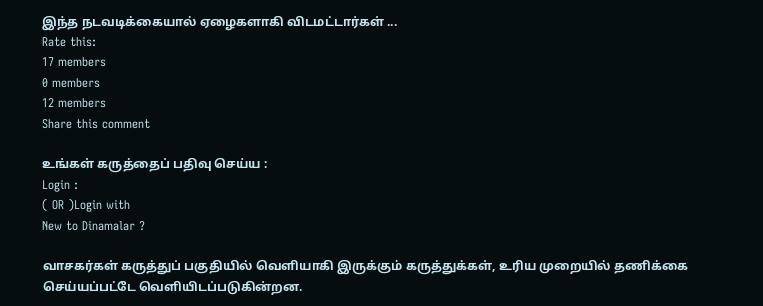இந்த நடவடிக்கையால் ஏழைகளாகி விடமட்டார்கள் ...
Rate this:
17 members
0 members
12 members
Share this comment

உங்கள் கருத்தைப் பதிவு செய்ய :
Login :
( OR )Login with
New to Dinamalar ?

வாசகர்கள் கருத்துப் பகுதியில் வெளியாகி இருக்கும் கருத்துக்கள், உரிய முறையில் தணிக்கை செய்யப்பட்டே வெளியி‌டப்படுகின்றன.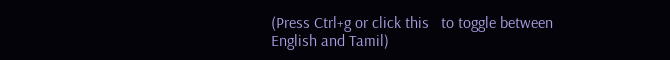(Press Ctrl+g or click this   to toggle between English and Tamil)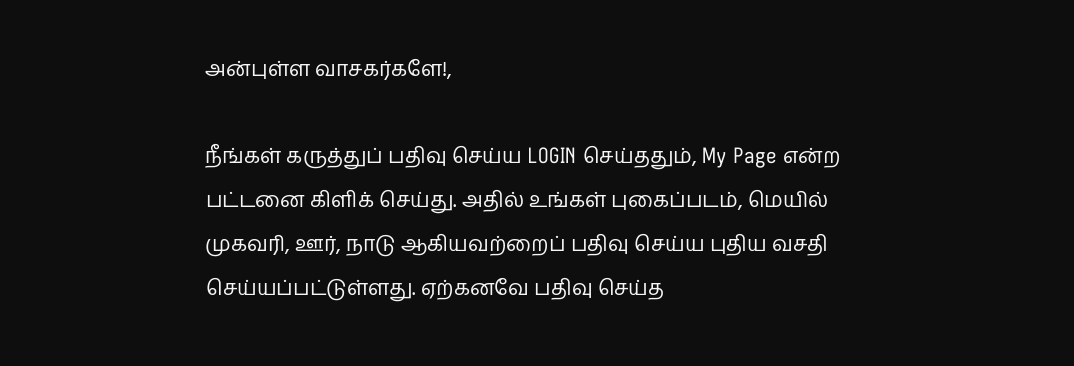அன்புள்ள வாசகர்களே!,

நீங்கள் கருத்துப் பதிவு செய்ய LOGIN செய்ததும், My Page என்ற பட்டனை கிளிக் செய்து. அதில் உங்கள் புகைப்படம், மெயில் முகவரி, ஊர், நாடு ஆகியவற்றைப் பதிவு செய்ய புதிய வசதி செய்யப்பட்டுள்ளது. ஏற்கனவே பதிவு செய்த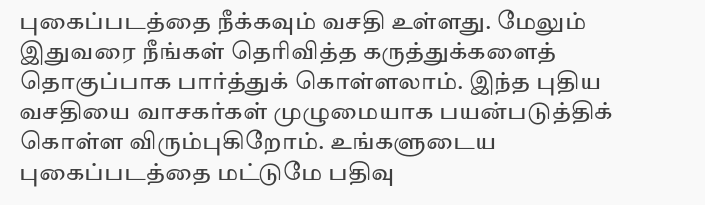புகைப்படத்தை நீக்கவும் வசதி உள்ளது. மேலும் இதுவரை நீங்கள் தெரிவித்த கருத்துக்களைத் தொகுப்பாக பார்த்துக் கொள்ளலாம். இந்த புதிய வசதியை வாசகர்கள் முழுமையாக பயன்படுத்திக் கொள்ள விரும்புகிறோம். உங்களுடைய புகைப்படத்தை மட்டுமே பதிவு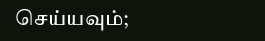செய்யவும்;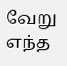வேறு எந்த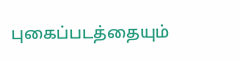புகைப்படத்தையும்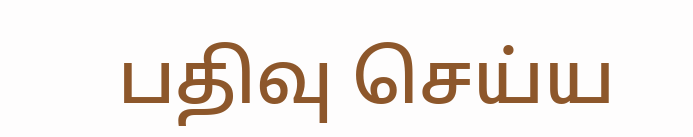பதிவு செய்ய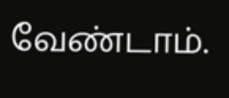வேண்டாம்.